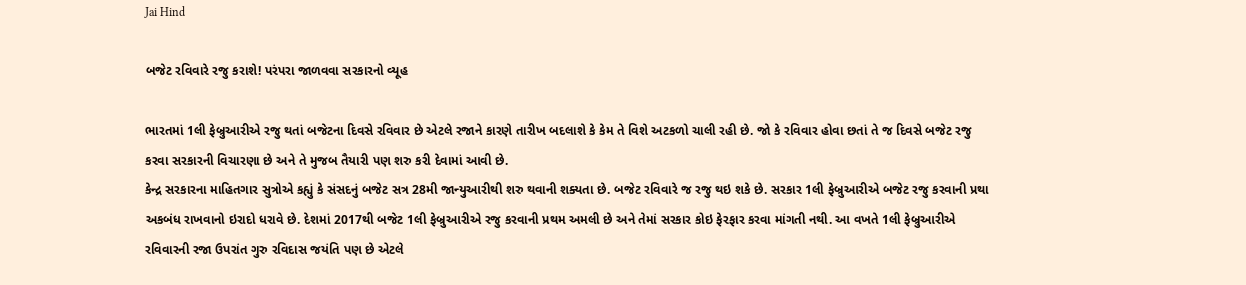Jai Hind

બજેટ રવિવારે રજુ કરાશે! પરંપરા જાળવવા સરકારનો વ્યૂહ

ભારતમાં 1લી ફેબ્રુઆરીએ રજુ થતાં બજેટના દિવસે રવિવાર છે એટલે રજાને કારણે તારીખ બદલાશે કે કેમ તે વિશે અટકળો ચાલી રહી છે. જો કે રવિવાર હોવા છતાં તે જ દિવસે બજેટ રજુ કરવા સરકારની વિચારણા છે અને તે મુજબ તૈયારી પણ શરુ કરી દેવામાં આવી છે.
કેન્દ્ર સરકારના માહિતગાર સુત્રોએ કહ્યું કે સંસદનું બજેટ સત્ર 28મી જાન્યુઆરીથી શરુ થવાની શક્યતા છે. બજેટ રવિવારે જ રજુ થઇ શકે છે. સરકાર 1લી ફેબ્રુઆરીએ બજેટ રજુ કરવાની પ્રથા અકબંધ રાખવાનો ઇરાદો ધરાવે છે. દેશમાં 2017થી બજેટ 1લી ફેબ્રુઆરીએ રજુ કરવાની પ્રથમ અમલી છે અને તેમાં સરકાર કોઇ ફેરફાર કરવા માંગતી નથી. આ વખતે 1લી ફેબ્રુઆરીએ રવિવારની રજા ઉપરાંત ગુરુ રવિદાસ જયંતિ પણ છે એટલે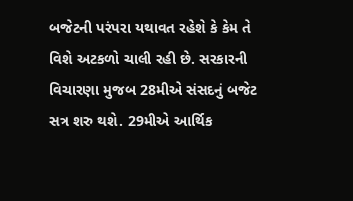બજેટની પરંપરા યથાવત રહેશે કે કેમ તે વિશે અટકળો ચાલી રહી છે. સરકારની વિચારણા મુજબ 28મીએ સંસદનું બજેટ સત્ર શરુ થશે. 29મીએ આર્થિક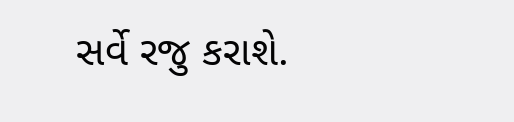સર્વે રજુ કરાશે.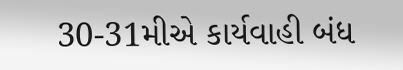30-31મીએ કાર્યવાહી બંધ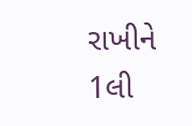રાખીને 1લી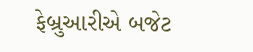ફેબ્રુઆરીએ બજેટ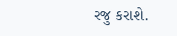રજુ કરાશે.